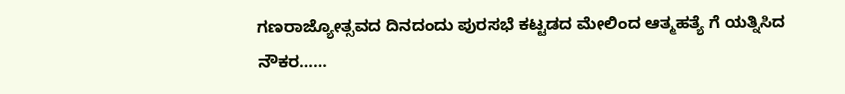ಗಣರಾಜ್ಯೋತ್ಸವದ ದಿನದಂದು ಪುರಸಭೆ ಕಟ್ಟಡದ ಮೇಲಿಂದ ಆತ್ಮಹತ್ಯೆ ಗೆ ಯತ್ನಿಸಿದ ನೌಕರ……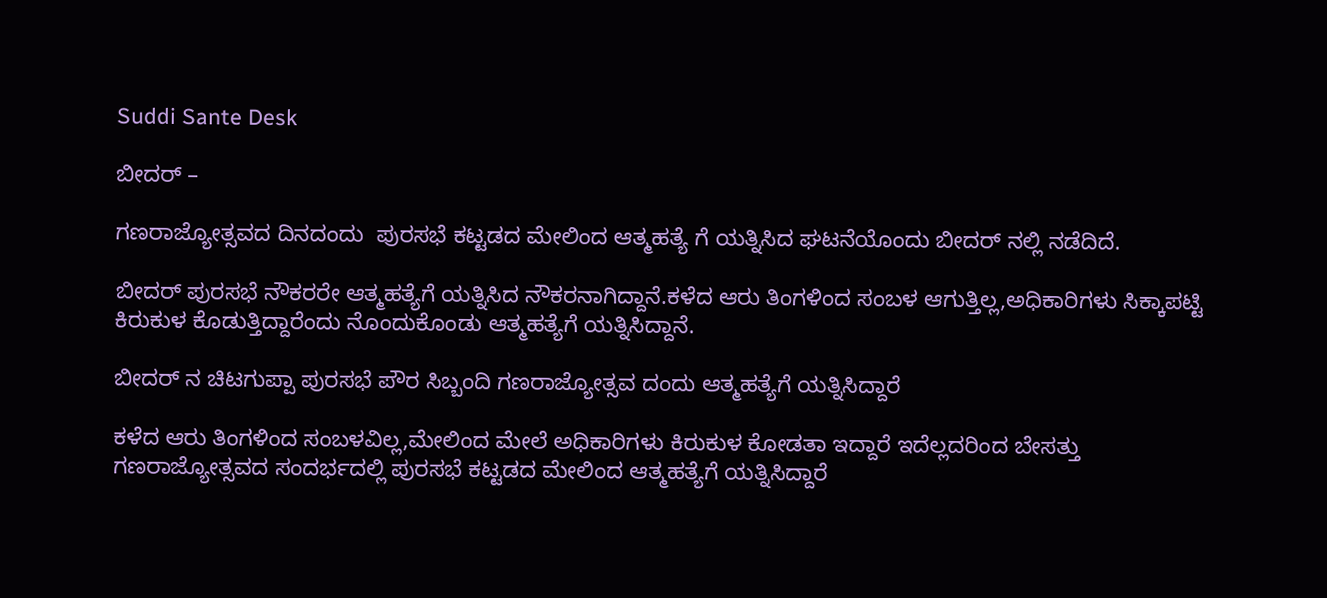Suddi Sante Desk

ಬೀದರ್ –

ಗಣರಾಜ್ಯೋತ್ಸವದ ದಿನದಂದು  ಪುರಸಭೆ ಕಟ್ಟಡದ ಮೇಲಿಂದ ಆತ್ಮಹತ್ಯೆ ಗೆ ಯತ್ನಿಸಿದ ಘಟನೆಯೊಂದು ಬೀದರ್ ನಲ್ಲಿ ನಡೆದಿದೆ.

ಬೀದರ್ ಪುರಸಭೆ ನೌಕರರೇ ಆತ್ಮಹತ್ಯೆಗೆ ಯತ್ನಿಸಿದ ನೌಕರನಾಗಿದ್ದಾನೆ‌.ಕಳೆದ ಆರು ತಿಂಗಳಿಂದ ಸಂಬಳ ಆಗುತ್ತಿಲ್ಲ,ಅಧಿಕಾರಿಗಳು ಸಿಕ್ಕಾಪಟ್ಟಿ ಕಿರುಕುಳ ಕೊಡುತ್ತಿದ್ದಾರೆಂದು ನೊಂದುಕೊಂಡು ಆತ್ಮಹತ್ಯೆಗೆ ಯತ್ನಿಸಿದ್ದಾನೆ.

ಬೀದರ್ ನ ಚಿಟಗುಪ್ಪಾ ಪುರಸಭೆ ಪೌರ ಸಿಬ್ಬಂದಿ ಗಣರಾಜ್ಯೋತ್ಸವ ದಂದು ಆತ್ಮಹತ್ಯೆಗೆ ಯತ್ನಿಸಿದ್ದಾರೆ

ಕಳೆದ ಆರು ತಿಂಗಳಿಂದ ಸಂಬಳವಿಲ್ಲ,ಮೇಲಿಂದ ಮೇಲೆ ಅಧಿಕಾರಿಗಳು ಕಿರುಕುಳ ಕೋಡತಾ ಇದ್ದಾರೆ ಇದೆಲ್ಲದರಿಂದ ಬೇಸತ್ತು ಗಣರಾಜ್ಯೋತ್ಸವದ ಸಂದರ್ಭದಲ್ಲಿ ಪುರಸಭೆ ಕಟ್ಟಡದ ಮೇಲಿಂದ ಆತ್ಮಹತ್ಯೆಗೆ ಯತ್ನಿಸಿದ್ದಾರೆ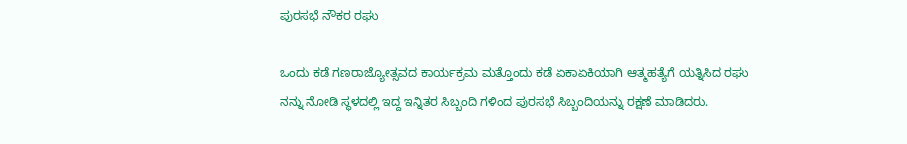ಪುರಸಭೆ ನೌಕರ ರಘು

ಒಂದು ಕಡೆ ಗಣರಾಜ್ಯೋತ್ಸವದ ಕಾರ್ಯಕ್ರಮ ಮತ್ತೊಂದು ಕಡೆ ಏಕಾಏಕಿಯಾಗಿ ಆತ್ಮಹತ್ಯೆಗೆ ಯತ್ನಿಸಿದ ರಘು ನನ್ನು ನೋಡಿ ಸ್ಥಳದಲ್ಲಿ ಇದ್ದ ಇನ್ನಿತರ ಸಿಬ್ಬಂದಿ ಗಳಿಂದ ಪುರಸಭೆ ಸಿಬ್ಬಂದಿಯನ್ನು ರಕ್ಷಣೆ ಮಾಡಿದರು.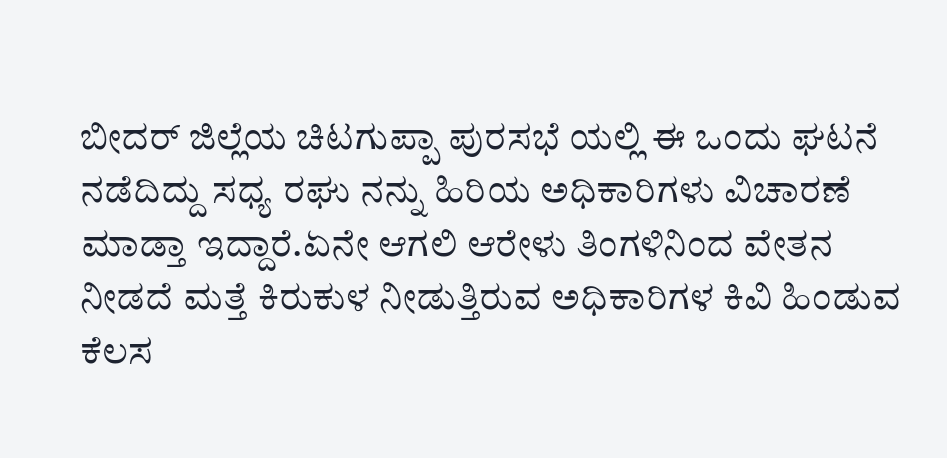ಬೀದರ್ ಜಿಲ್ಲೆಯ ಚಿಟಗುಪ್ಪಾ ಪುರಸಭೆ ಯಲ್ಲಿ ಈ ಒಂದು ಘಟನೆ ನಡೆದಿದ್ದು ಸಧ್ಯ ರಘು ನನ್ನು ಹಿರಿಯ ಅಧಿಕಾರಿಗಳು ವಿಚಾರಣೆ ಮಾಡ್ತಾ ಇದ್ದಾರೆ.ಏನೇ ಆಗಲಿ ಆರೇಳು ತಿಂಗಳಿನಿಂದ ವೇತನ ನೀಡದೆ ಮತ್ತೆ ಕಿರುಕುಳ ನೀಡುತ್ತಿರುವ ಅಧಿಕಾರಿಗಳ ಕಿವಿ ಹಿಂಡುವ ಕೆಲಸ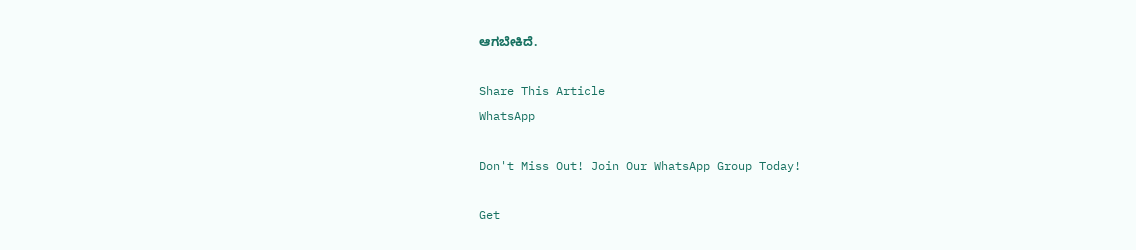ಆಗಬೇಕಿದೆ.

Share This Article
WhatsApp

Don't Miss Out! Join Our WhatsApp Group Today!

Get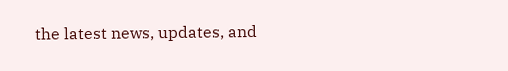the latest news, updates, and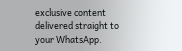exclusive content delivered straight to your WhatsApp.